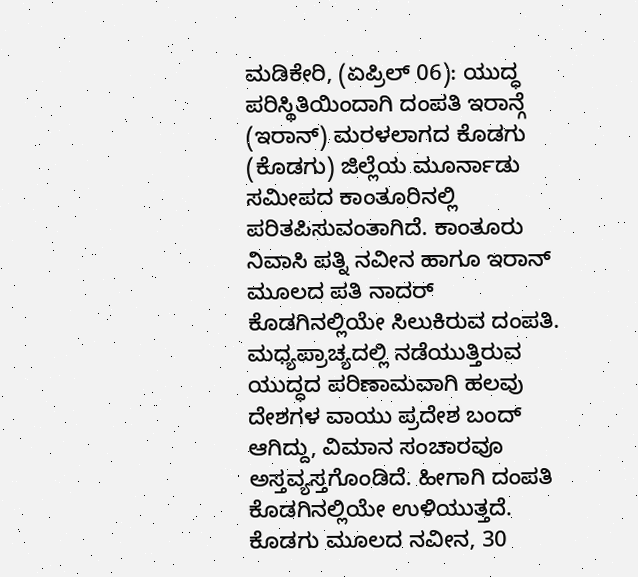ಮಡಿಕೇರಿ, (ಏಪ್ರಿಲ್ 06): ಯುದ್ಧ ಪರಿಸ್ಥಿತಿಯಿಂದಾಗಿ ದಂಪತಿ ಇರಾನ್ಗೆ (ಇರಾನ್) ಮರಳಲಾಗದ ಕೊಡಗು (ಕೊಡಗು) ಜಿಲ್ಲೆಯ ಮೂರ್ನಾಡು ಸಮೀಪದ ಕಾಂತೂರಿನಲ್ಲಿ ಪರಿತಪಿಸುವಂತಾಗಿದೆ. ಕಾಂತೂರು ನಿವಾಸಿ ಪತ್ನಿ ನವೀನ ಹಾಗೂ ಇರಾನ್ ಮೂಲದ ಪತಿ ನಾದರ್ ಕೊಡಗಿನಲ್ಲಿಯೇ ಸಿಲುಕಿರುವ ದಂಪತಿ. ಮಧ್ಯಪ್ರಾಚ್ಯದಲ್ಲಿ ನಡೆಯುತ್ತಿರುವ ಯುದ್ಧದ ಪರಿಣಾಮವಾಗಿ ಹಲವು ದೇಶಗಳ ವಾಯು ಪ್ರದೇಶ ಬಂದ್ ಆಗಿದ್ದು, ವಿಮಾನ ಸಂಚಾರವೂ ಅಸ್ತವ್ಯಸ್ತಗೊಂಡಿದೆ. ಹೀಗಾಗಿ ದಂಪತಿ ಕೊಡಗಿನಲ್ಲಿಯೇ ಉಳಿಯುತ್ತದೆ.
ಕೊಡಗು ಮೂಲದ ನವೀನ, 30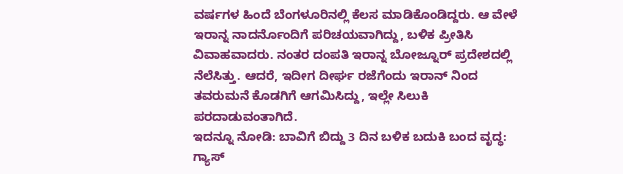ವರ್ಷಗಳ ಹಿಂದೆ ಬೆಂಗಳೂರಿನಲ್ಲಿ ಕೆಲಸ ಮಾಡಿಕೊಂಡಿದ್ದರು. ಆ ವೇಳೆ ಇರಾನ್ನ ನಾದರ್ನೊಂದಿಗೆ ಪರಿಚಯವಾಗಿದ್ದು, ಬಳಿಕ ಪ್ರೀತಿಸಿ ವಿವಾಹವಾದರು. ನಂತರ ದಂಪತಿ ಇರಾನ್ನ ಬೋಜ್ನೂರ್ ಪ್ರದೇಶದಲ್ಲಿ ನೆಲೆಸಿತ್ತು. ಆದರೆ, ಇದೀಗ ದೀರ್ಘ ರಜೆಗೆಂದು ಇರಾನ್ ನಿಂದ ತವರುಮನೆ ಕೊಡಗಿಗೆ ಆಗಮಿಸಿದ್ದು, ಇಲ್ಲೇ ಸಿಲುಕಿ ಪರದಾಡುವಂತಾಗಿದೆ.
ಇದನ್ನೂ ನೋಡಿ: ಬಾವಿಗೆ ಬಿದ್ದು 3 ದಿನ ಬಳಿಕ ಬದುಕಿ ಬಂದ ವೃದ್ಧ: ಗ್ಯಾಸ್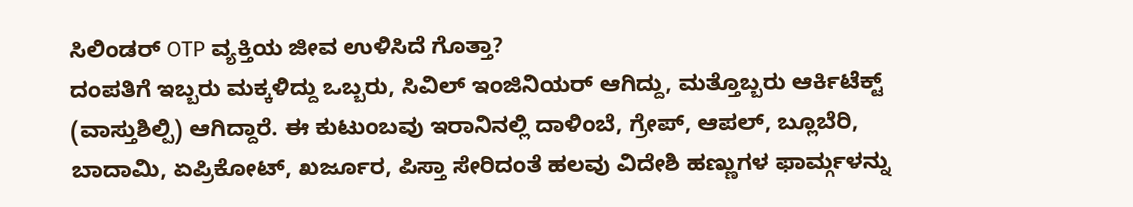ಸಿಲಿಂಡರ್ OTP ವ್ಯಕ್ತಿಯ ಜೀವ ಉಳಿಸಿದೆ ಗೊತ್ತಾ?
ದಂಪತಿಗೆ ಇಬ್ಬರು ಮಕ್ಕಳಿದ್ದು ಒಬ್ಬರು, ಸಿವಿಲ್ ಇಂಜಿನಿಯರ್ ಆಗಿದ್ದು, ಮತ್ತೊಬ್ಬರು ಆರ್ಕಿಟೆಕ್ಟ್ (ವಾಸ್ತುಶಿಲ್ಪಿ) ಆಗಿದ್ದಾರೆ. ಈ ಕುಟುಂಬವು ಇರಾನಿನಲ್ಲಿ ದಾಳಿಂಬೆ, ಗ್ರೇಪ್, ಆಪಲ್, ಬ್ಲೂಬೆರಿ, ಬಾದಾಮಿ, ಏಪ್ರಿಕೋಟ್, ಖರ್ಜೂರ, ಪಿಸ್ತಾ ಸೇರಿದಂತೆ ಹಲವು ವಿದೇಶಿ ಹಣ್ಣುಗಳ ಫಾರ್ಮ್ಗಳನ್ನು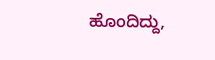ಹೊಂದಿದ್ದು,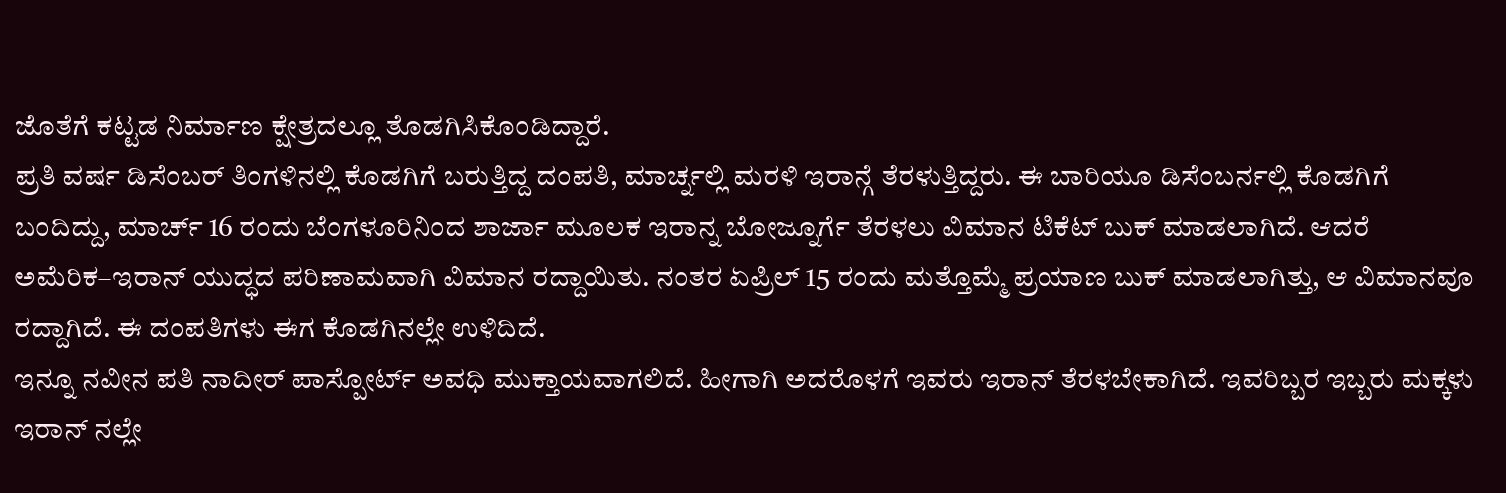ಜೊತೆಗೆ ಕಟ್ಟಡ ನಿರ್ಮಾಣ ಕ್ಷೇತ್ರದಲ್ಲೂ ತೊಡಗಿಸಿಕೊಂಡಿದ್ದಾರೆ.
ಪ್ರತಿ ವರ್ಷ ಡಿಸೆಂಬರ್ ತಿಂಗಳಿನಲ್ಲಿ ಕೊಡಗಿಗೆ ಬರುತ್ತಿದ್ದ ದಂಪತಿ, ಮಾರ್ಚ್ನಲ್ಲಿ ಮರಳಿ ಇರಾನ್ಗೆ ತೆರಳುತ್ತಿದ್ದರು. ಈ ಬಾರಿಯೂ ಡಿಸೆಂಬರ್ನಲ್ಲಿ ಕೊಡಗಿಗೆ ಬಂದಿದ್ದು, ಮಾರ್ಚ್ 16 ರಂದು ಬೆಂಗಳೂರಿನಿಂದ ಶಾರ್ಜಾ ಮೂಲಕ ಇರಾನ್ನ ಬೋಜ್ನೂರ್ಗೆ ತೆರಳಲು ವಿಮಾನ ಟಿಕೆಟ್ ಬುಕ್ ಮಾಡಲಾಗಿದೆ. ಆದರೆ ಅಮೆರಿಕ–ಇರಾನ್ ಯುದ್ಧದ ಪರಿಣಾಮವಾಗಿ ವಿಮಾನ ರದ್ದಾಯಿತು. ನಂತರ ಏಪ್ರಿಲ್ 15 ರಂದು ಮತ್ತೊಮ್ಮೆ ಪ್ರಯಾಣ ಬುಕ್ ಮಾಡಲಾಗಿತ್ತು, ಆ ವಿಮಾನವೂ ರದ್ದಾಗಿದೆ. ಈ ದಂಪತಿಗಳು ಈಗ ಕೊಡಗಿನಲ್ಲೇ ಉಳಿದಿದೆ.
ಇನ್ನೂ ನವೀನ ಪತಿ ನಾದೀರ್ ಪಾಸ್ಪೋರ್ಟ್ ಅವಧಿ ಮುಕ್ತಾಯವಾಗಲಿದೆ. ಹೀಗಾಗಿ ಅದರೊಳಗೆ ಇವರು ಇರಾನ್ ತೆರಳಬೇಕಾಗಿದೆ. ಇವರಿಬ್ಬರ ಇಬ್ಬರು ಮಕ್ಕಳು ಇರಾನ್ ನಲ್ಲೇ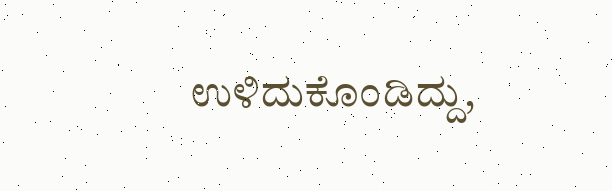ಉಳಿದುಕೊಂಡಿದ್ದು,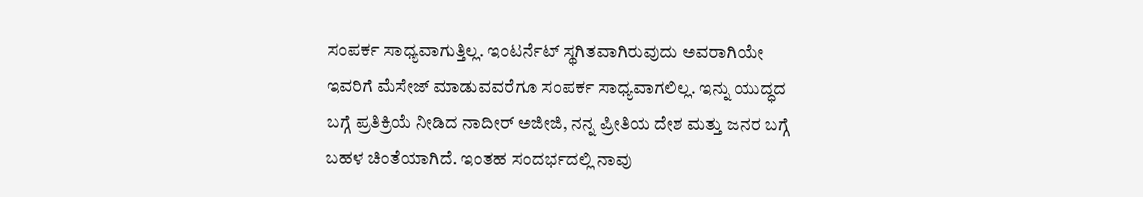ಸಂಪರ್ಕ ಸಾಧ್ಯವಾಗುತ್ತಿಲ್ಲ. ಇಂಟರ್ನೆಟ್ ಸ್ಥಗಿತವಾಗಿರುವುದು ಅವರಾಗಿಯೇ ಇವರಿಗೆ ಮೆಸೇಜ್ ಮಾಡುವವರೆಗೂ ಸಂಪರ್ಕ ಸಾಧ್ಯವಾಗಲಿಲ್ಲ. ಇನ್ನು ಯುದ್ಧದ ಬಗ್ಗೆ ಪ್ರತಿಕ್ರಿಯೆ ನೀಡಿದ ನಾದೀರ್ ಅಜೀಜಿ, ನನ್ನ ಪ್ರೀತಿಯ ದೇಶ ಮತ್ತು ಜನರ ಬಗ್ಗೆ ಬಹಳ ಚಿಂತೆಯಾಗಿದೆ. ಇಂತಹ ಸಂದರ್ಭದಲ್ಲಿ ನಾವು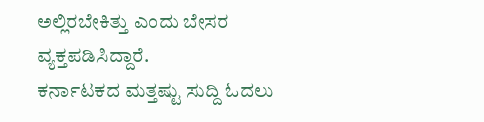ಅಲ್ಲಿರಬೇಕಿತ್ತು ಎಂದು ಬೇಸರ ವ್ಯಕ್ತಪಡಿಸಿದ್ದಾರೆ.
ಕರ್ನಾಟಕದ ಮತ್ತಷ್ಟು ಸುದ್ದಿ ಓದಲು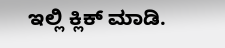ಇಲ್ಲಿ ಕ್ಲಿಕ್ ಮಾಡಿ.